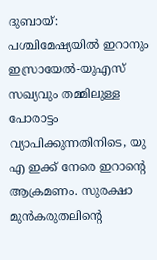ദുബായ്: പശ്ചിമേഷ്യയിൽ ഇറാനും ഇസ്രായേൽ-യുഎസ് സഖ്യവും തമ്മിലുള്ള പോരാട്ടം വ്യാപിക്കുന്നതിനിടെ, യു എ ഇക്ക് നേരെ ഇറാന്റെ ആക്രമണം. സുരക്ഷാ മുൻകരുതലിന്റെ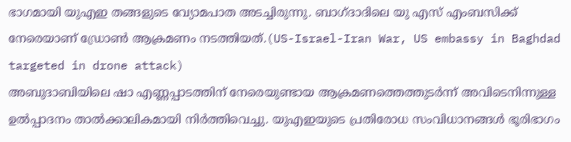ഭാഗമായി യുഎഇ തങ്ങളുടെ വ്യോമപാത അടച്ചിരുന്നു. ബാഗ്ദാദിലെ യു എസ് എംബസിക്ക് നേരെയാണ് ഡ്രോൺ ആക്രമണം നടത്തിയത്.(US-Israel-Iran War, US embassy in Baghdad targeted in drone attack)
അബുദാബിയിലെ ഷാ എണ്ണപ്പാടത്തിന് നേരെയുണ്ടായ ആക്രമണത്തെത്തുടർന്ന് അവിടെനിന്നുള്ള ഉൽപ്പാദനം താൽക്കാലികമായി നിർത്തിവെച്ചു. യുഎഇയുടെ പ്രതിരോധ സംവിധാനങ്ങൾ ഭൂരിഭാഗം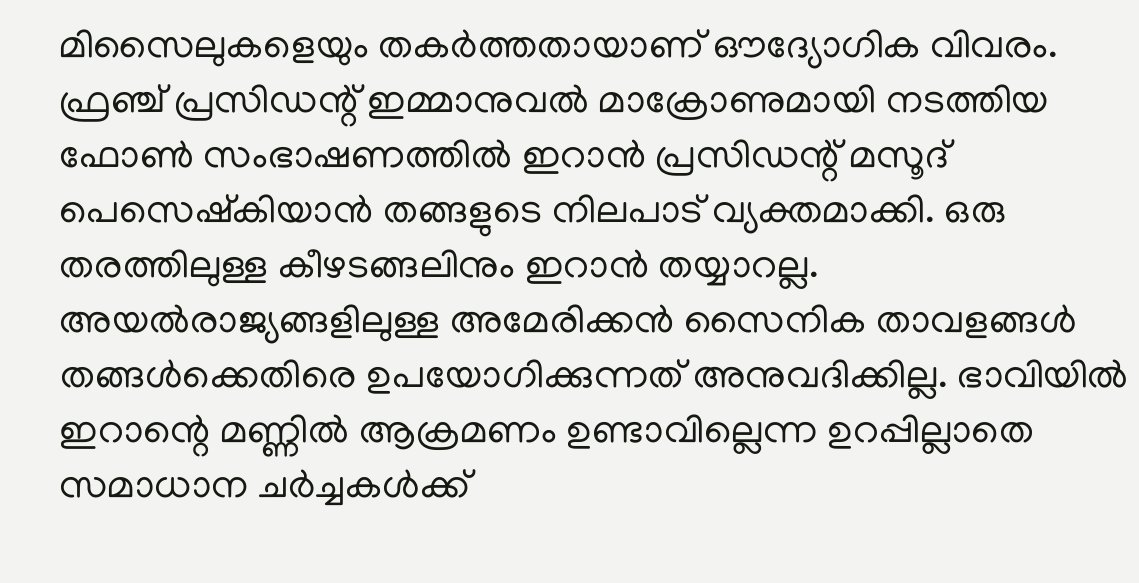മിസൈലുകളെയും തകർത്തതായാണ് ഔദ്യോഗിക വിവരം.
ഫ്രഞ്ച് പ്രസിഡന്റ് ഇമ്മാനുവൽ മാക്രോണുമായി നടത്തിയ ഫോൺ സംഭാഷണത്തിൽ ഇറാൻ പ്രസിഡന്റ് മസൂദ് പെസെഷ്കിയാൻ തങ്ങളുടെ നിലപാട് വ്യക്തമാക്കി. ഒരു തരത്തിലുള്ള കീഴടങ്ങലിനും ഇറാൻ തയ്യാറല്ല. അയൽരാജ്യങ്ങളിലുള്ള അമേരിക്കൻ സൈനിക താവളങ്ങൾ തങ്ങൾക്കെതിരെ ഉപയോഗിക്കുന്നത് അനുവദിക്കില്ല. ഭാവിയിൽ ഇറാന്റെ മണ്ണിൽ ആക്രമണം ഉണ്ടാവില്ലെന്ന ഉറപ്പില്ലാതെ സമാധാന ചർച്ചകൾക്ക്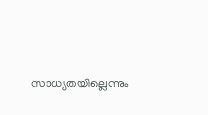സാധ്യതയില്ലെന്നും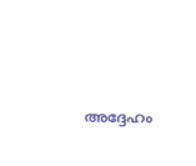അദ്ദേഹം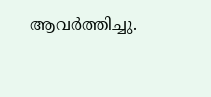ആവർത്തിച്ചു.